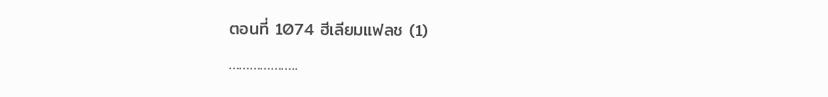ตอนที่ 1074 ฮีเลียมแฟลช (1)
………………..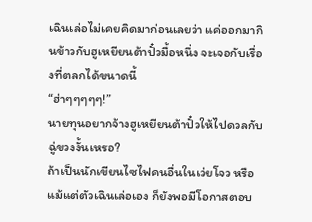เฉินเล่อไม่เคยคิดมาก่อนเลยว่า แค่ออกมากินข้าวกับฮูเหยียนต้าปั๋วมื้อหนึ่ง จะเจอกับเรื่องที่ตลกได้ขนาดนี้
“ฮ่าๆๆๆๆๆ!”
นายทุนอยากจ้างฮูเหยียนต้าปั๋วให้ไปดวลกับฉู่ขวงงั้นเหรอ?
ถ้าเป็นนักเขียนไซไฟคนอื่นในเว่ยโจว หรือแม้แต่ตัวเฉินเล่อเอง ก็ยังพอมีโอกาสตอบ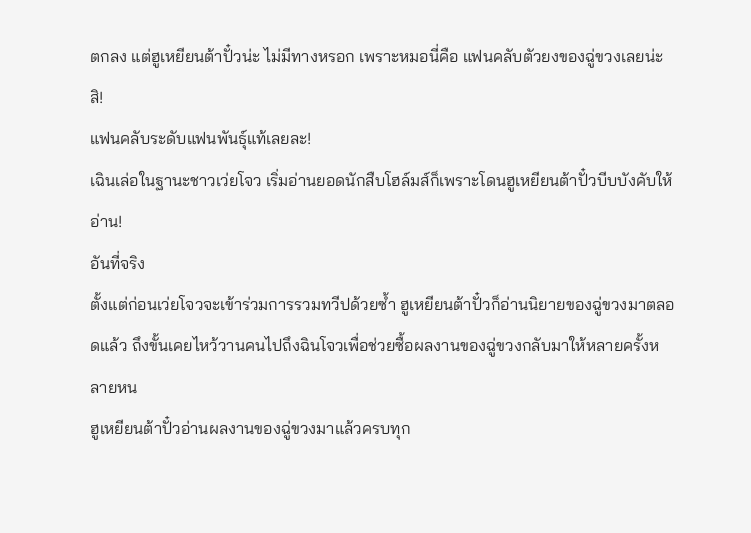ตกลง แต่ฮูเหยียนต้าปั๋วน่ะ ไม่มีทางหรอก เพราะหมอนี่คือ แฟนคลับตัวยงของฉู่ขวงเลยน่ะสิ!
แฟนคลับระดับแฟนพันธุ์แท้เลยละ!
เฉินเล่อในฐานะชาวเว่ยโจว เริ่มอ่านยอดนักสืบโฮล์มส์ก็เพราะโดนฮูเหยียนต้าปั๋วบีบบังคับให้อ่าน!
อันที่จริง
ตั้งแต่ก่อนเว่ยโจวจะเข้าร่วมการรวมทวีปด้วยซ้ำ ฮูเหยียนต้าปั๋วก็อ่านนิยายของฉู่ขวงมาตลอดแล้ว ถึงขั้นเคยไหว้วานคนไปถึงฉินโจวเพื่อช่วยซื้อผลงานของฉู่ขวงกลับมาให้หลายครั้งหลายหน
ฮูเหยียนต้าปั๋วอ่านผลงานของฉู่ขวงมาแล้วครบทุก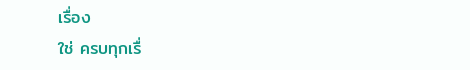เรื่อง
ใช่ ครบทุกเรื่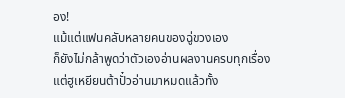อง!
แม้แต่แฟนคลับหลายคนของฉู่ขวงเอง
ก็ยังไม่กล้าพูดว่าตัวเองอ่านผลงานครบทุกเรื่อง
แต่ฮูเหยียนต้าปั๋วอ่านมาหมดแล้วทั้ง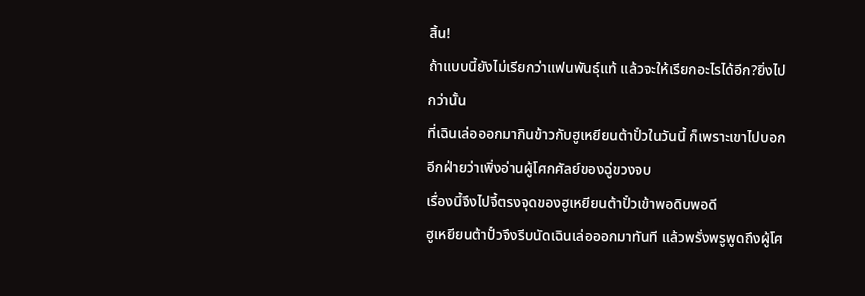สิ้น!
ถ้าแบบนี้ยังไม่เรียกว่าแฟนพันธุ์แท้ แล้วจะให้เรียกอะไรได้อีก?ยิ่งไปกว่านั้น
ที่เฉินเล่อออกมากินข้าวกับฮูเหยียนต้าปั๋วในวันนี้ ก็เพราะเขาไปบอกอีกฝ่ายว่าเพิ่งอ่านผู้โศกศัลย์ของฉู่ขวงจบ
เรื่องนี้จึงไปจี้ตรงจุดของฮูเหยียนต้าปั๋วเข้าพอดิบพอดี
ฮูเหยียนต้าปั๋วจึงรีบนัดเฉินเล่อออกมาทันที แล้วพรั่งพรูพูดถึงผู้โศ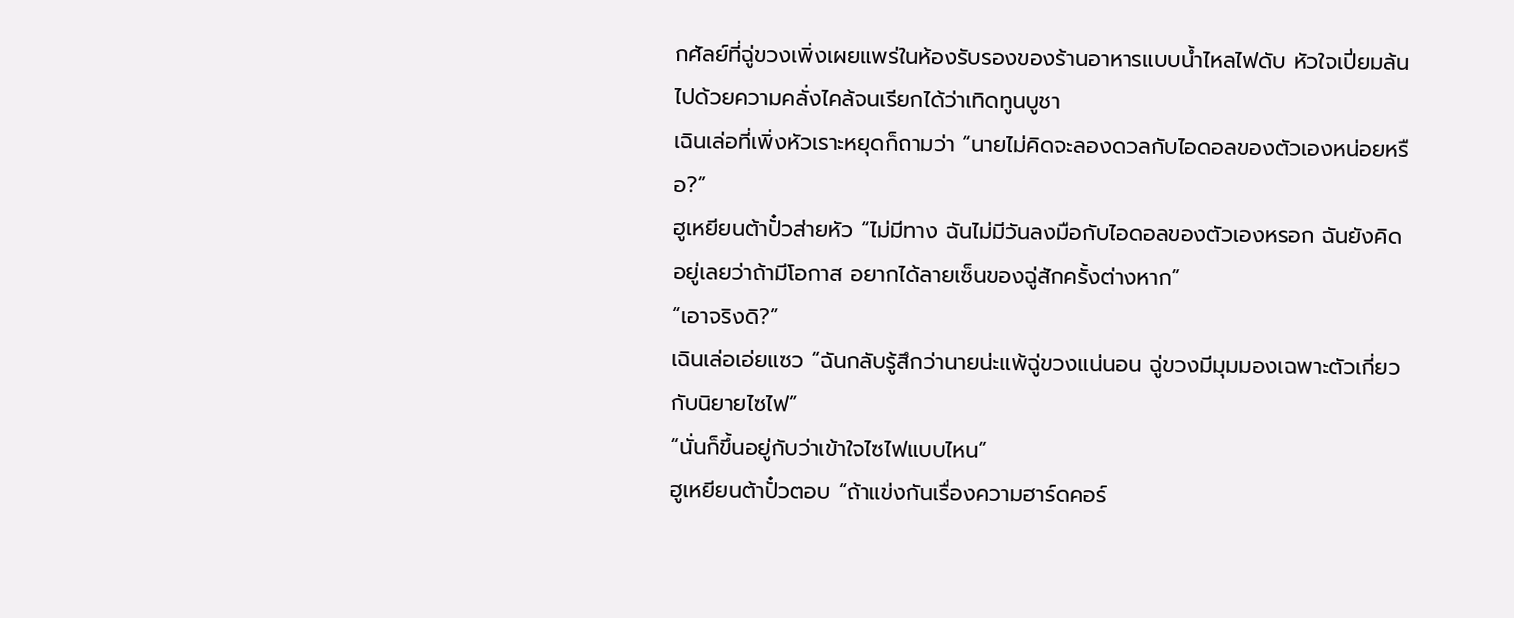กศัลย์ที่ฉู่ขวงเพิ่งเผยแพร่ในห้องรับรองของร้านอาหารแบบน้ำไหลไฟดับ หัวใจเปี่ยมล้นไปด้วยความคลั่งไคล้จนเรียกได้ว่าเทิดทูนบูชา
เฉินเล่อที่เพิ่งหัวเราะหยุดก็ถามว่า “นายไม่คิดจะลองดวลกับไอดอลของตัวเองหน่อยหรือ?”
ฮูเหยียนต้าปั๋วส่ายหัว “ไม่มีทาง ฉันไม่มีวันลงมือกับไอดอลของตัวเองหรอก ฉันยังคิดอยู่เลยว่าถ้ามีโอกาส อยากได้ลายเซ็นของฉู่สักครั้งต่างหาก”
“เอาจริงดิ?”
เฉินเล่อเอ่ยแซว “ฉันกลับรู้สึกว่านายน่ะแพ้ฉู่ขวงแน่นอน ฉู่ขวงมีมุมมองเฉพาะตัวเกี่ยวกับนิยายไซไฟ”
“นั่นก็ขึ้นอยู่กับว่าเข้าใจไซไฟแบบไหน”
ฮูเหยียนต้าปั๋วตอบ “ถ้าแข่งกันเรื่องความฮาร์ดคอร์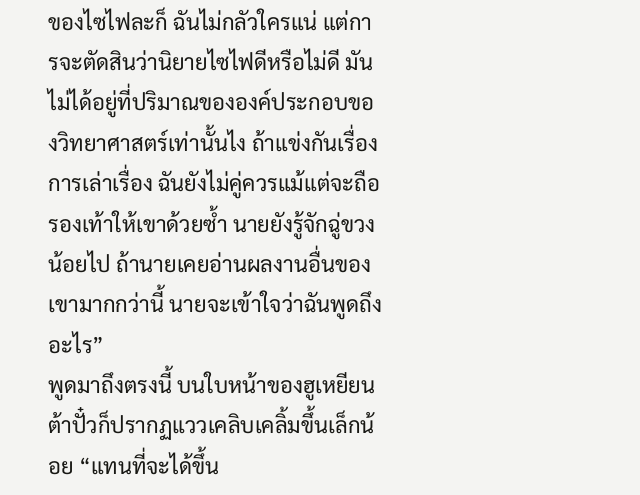ของไซไฟละก็ ฉันไม่กลัวใครแน่ แต่การจะตัดสินว่านิยายไซไฟดีหรือไม่ดี มันไม่ได้อยู่ที่ปริมาณขององค์ประกอบของวิทยาศาสตร์เท่านั้นไง ถ้าแข่งกันเรื่องการเล่าเรื่อง ฉันยังไม่คู่ควรแม้แต่จะถือรองเท้าให้เขาด้วยซ้ำ นายยังรู้จักฉู่ขวงน้อยไป ถ้านายเคยอ่านผลงานอื่นของเขามากกว่านี้ นายจะเข้าใจว่าฉันพูดถึงอะไร”
พูดมาถึงตรงนี้ บนใบหน้าของฮูเหยียนต้าปั๋วก็ปรากฏแววเคลิบเคลิ้มขึ้นเล็กน้อย “แทนที่จะได้ขึ้น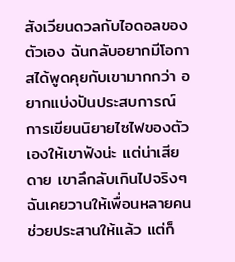สังเวียนดวลกับไอดอลของตัวเอง ฉันกลับอยากมีโอกาสได้พูดคุยกับเขามากกว่า อยากแบ่งปันประสบการณ์การเขียนนิยายไซไฟของตัวเองให้เขาฟังน่ะ แต่น่าเสียดาย เขาลึกลับเกินไปจริงๆ ฉันเคยวานให้เพื่อนหลายคนช่วยประสานให้แล้ว แต่ก็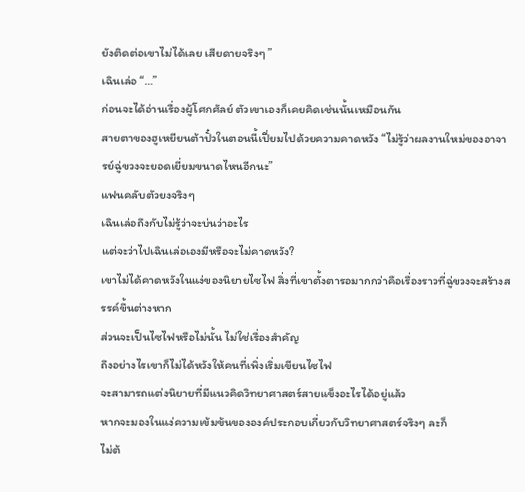ยังติดต่อเขาไม่ได้เลย เสียดายจริงๆ ”
เฉินเล่อ “…”
ก่อนจะได้อ่านเรื่องผู้โศกศัลย์ ตัวเขาเองก็เคยคิดเช่นนั้นเหมือนกัน
สายตาของฮูเหยียนต้าปั๋วในตอนนี้เปี่ยมไปด้วยความคาดหวัง “ไม่รู้ว่าผลงานใหม่ของอาจารย์ฉู่ขวงจะยอดเยี่ยมขนาดไหนอีกนะ”
แฟนคลับตัวยงจริงๆ
เฉินเล่อถึงกับไม่รู้ว่าจะบ่นว่าอะไร
แต่จะว่าไปเฉินเล่อเองมีหรือจะไม่คาดหวัง?
เขาไม่ได้คาดหวังในแง่ของนิยายไซไฟ สิ่งที่เขาตั้งตารอมากกว่าคือเรื่องราวที่ฉู่ขวงจะสร้างสรรค์ขึ้นต่างหาก
ส่วนจะเป็นไซไฟหรือไม่นั้น ไม่ใช่เรื่องสำคัญ
ถึงอย่างไรเขาก็ไม่ได้หวังให้คนที่เพิ่งเริ่มเขียนไซไฟ
จะสามารถแต่งนิยายที่มีแนวคิดวิทยาศาสตร์สายแข็งอะไรได้อยู่แล้ว
หากจะมองในแง่ความเข้มข้นขององค์ประกอบเกี่ยวกับวิทยาศาสตร์จริงๆ ละก็
ไม่ต้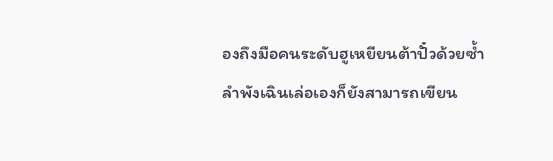องถึงมือคนระดับฮูเหยียนต้าปั๋วด้วยซ้ำ
ลำพังเฉินเล่อเองก็ยังสามารถเขียน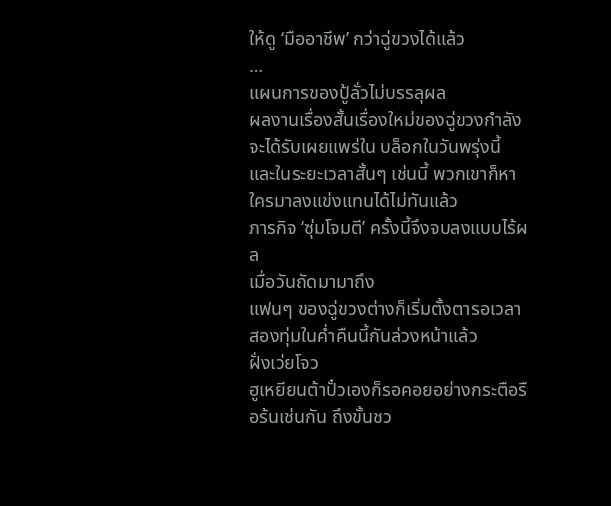ให้ดู ‘มืออาชีพ’ กว่าฉู่ขวงได้แล้ว
…
แผนการของปู้ลั่วไม่บรรลุผล
ผลงานเรื่องสั้นเรื่องใหม่ของฉู่ขวงกำลังจะได้รับเผยแพร่ใน บล็อกในวันพรุ่งนี้ และในระยะเวลาสั้นๆ เช่นนี้ พวกเขาก็หาใครมาลงแข่งแทนได้ไม่ทันแล้ว
ภารกิจ ‘ซุ่มโจมตี’ ครั้งนี้จึงจบลงแบบไร้ผล
เมื่อวันถัดมามาถึง
แฟนๆ ของฉู่ขวงต่างก็เริ่มตั้งตารอเวลาสองทุ่มในค่ำคืนนี้กันล่วงหน้าแล้ว
ฝั่งเว่ยโจว
ฮูเหยียนต้าปั๋วเองก็รอคอยอย่างกระตือรือร้นเช่นกัน ถึงขั้นชว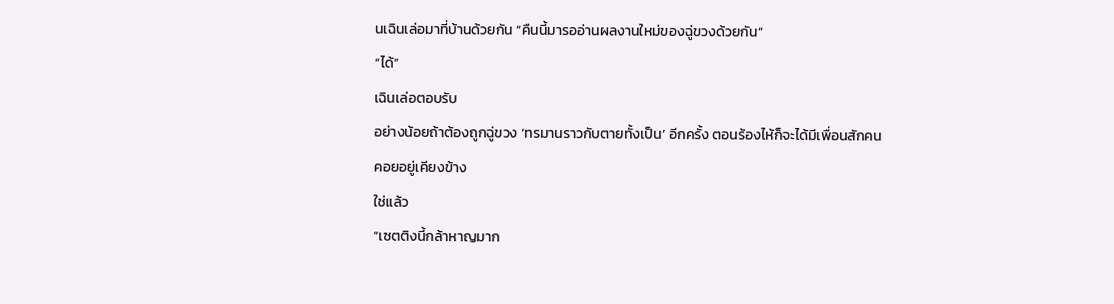นเฉินเล่อมาที่บ้านด้วยกัน “คืนนี้มารออ่านผลงานใหม่ของฉู่ขวงด้วยกัน”
“ได้”
เฉินเล่อตอบรับ
อย่างน้อยถ้าต้องถูกฉู่ขวง ‘ทรมานราวกับตายทั้งเป็น’ อีกครั้ง ตอนร้องไห้ก็จะได้มีเพื่อนสักคนคอยอยู่เคียงข้าง
ใช่แล้ว
“เซตติงนี้กล้าหาญมาก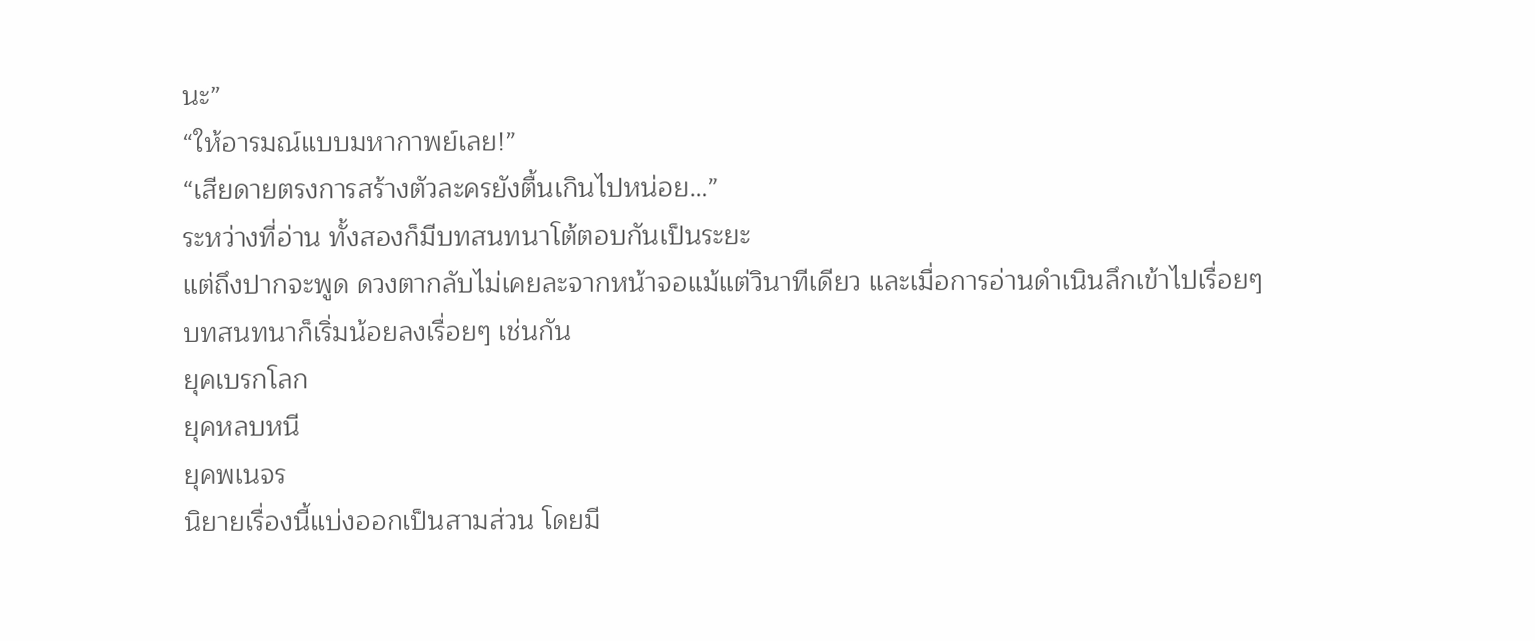นะ”
“ให้อารมณ์แบบมหากาพย์เลย!”
“เสียดายตรงการสร้างตัวละครยังตื้นเกินไปหน่อย…”
ระหว่างที่อ่าน ทั้งสองก็มีบทสนทนาโต้ตอบกันเป็นระยะ
แต่ถึงปากจะพูด ดวงตากลับไม่เคยละจากหน้าจอแม้แต่วินาทีเดียว และเมื่อการอ่านดำเนินลึกเข้าไปเรื่อยๆ บทสนทนาก็เริ่มน้อยลงเรื่อยๆ เช่นกัน
ยุคเบรกโลก
ยุคหลบหนี
ยุคพเนจร
นิยายเรื่องนี้แบ่งออกเป็นสามส่วน โดยมี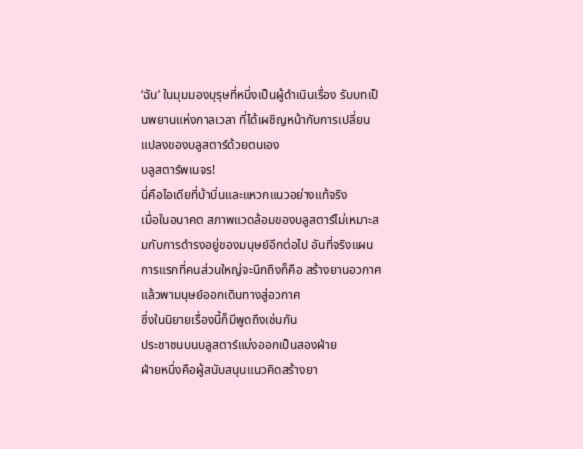‘ฉัน’ ในมุมมองบุรุษที่หนึ่งเป็นผู้ดำเนินเรื่อง รับบทเป็นพยานแห่งกาลเวลา ที่ได้เผชิญหน้ากับการเปลี่ยนแปลงของบลูสตาร์ด้วยตนเอง
บลูสตาร์พเนจร!
นี่คือไอเดียที่บ้าบิ่นและแหวกแนวอย่างแท้จริง
เมื่อในอนาคต สภาพแวดล้อมของบลูสตาร์ไม่เหมาะสมกับการดำรงอยู่ของมนุษย์อีกต่อไป อันที่จริงแผนการแรกที่คนส่วนใหญ่จะนึกถึงก็คือ สร้างยานอวกาศ แล้วพามนุษย์ออกเดินทางสู่อวกาศ
ซึ่งในนิยายเรื่องนี้ก็มีพูดถึงเช่นกัน
ประชาชนบนบลูสตาร์แบ่งออกเป็นสองฝ่าย
ฝ่ายหนึ่งคือผู้สนับสนุนแนวคิดสร้างยา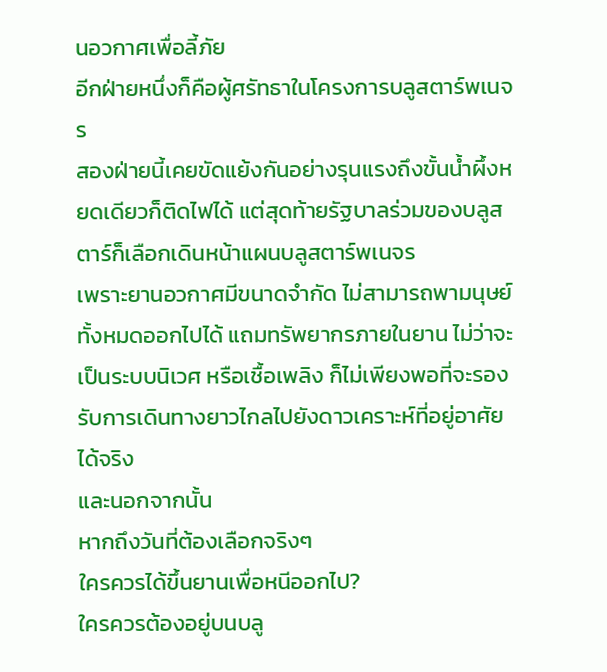นอวกาศเพื่อลี้ภัย
อีกฝ่ายหนึ่งก็คือผู้ศรัทธาในโครงการบลูสตาร์พเนจร
สองฝ่ายนี้เคยขัดแย้งกันอย่างรุนแรงถึงขั้นน้ำผึ้งหยดเดียวก็ติดไฟได้ แต่สุดท้ายรัฐบาลร่วมของบลูสตาร์ก็เลือกเดินหน้าแผนบลูสตาร์พเนจร
เพราะยานอวกาศมีขนาดจำกัด ไม่สามารถพามนุษย์ทั้งหมดออกไปได้ แถมทรัพยากรภายในยาน ไม่ว่าจะเป็นระบบนิเวศ หรือเชื้อเพลิง ก็ไม่เพียงพอที่จะรองรับการเดินทางยาวไกลไปยังดาวเคราะห์ที่อยู่อาศัยได้จริง
และนอกจากนั้น
หากถึงวันที่ต้องเลือกจริงๆ
ใครควรได้ขึ้นยานเพื่อหนีออกไป?
ใครควรต้องอยู่บนบลู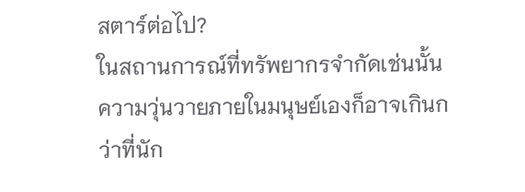สตาร์ต่อไป?
ในสถานการณ์ที่ทรัพยากรจำกัดเช่นนั้น
ความวุ่นวายภายในมนุษย์เองก็อาจเกินกว่าที่นัก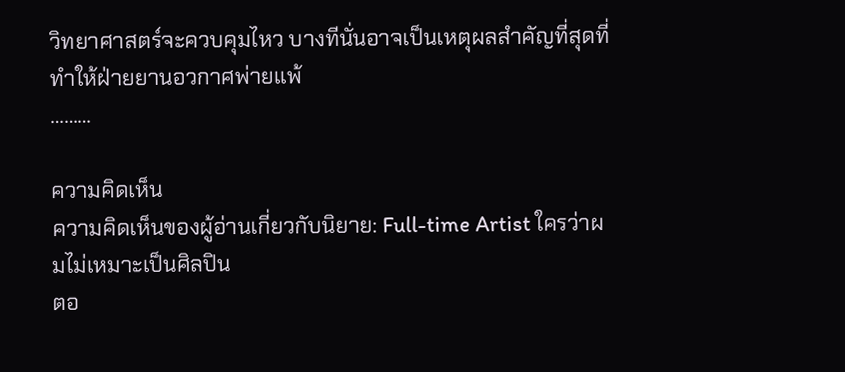วิทยาศาสตร์จะควบคุมไหว บางทีนั่นอาจเป็นเหตุผลสำคัญที่สุดที่ทำให้ฝ่ายยานอวกาศพ่ายแพ้
………

ความคิดเห็น
ความคิดเห็นของผู้อ่านเกี่ยวกับนิยาย: Full-time Artist ใครว่าผมไม่เหมาะเป็นศิลปิน
ตอ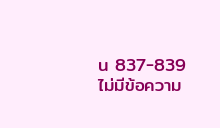น 837-839 ไม่มีข้อความ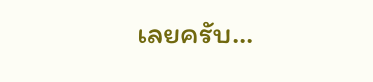เลยครับ...